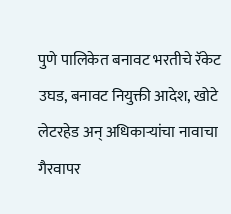पुणे पालिकेत बनावट भरतीचे रॅकेट उघड, बनावट नियुक्ती आदेश, खोटे लेटरहेड अन् अधिकाऱ्यांचा नावाचा गैरवापर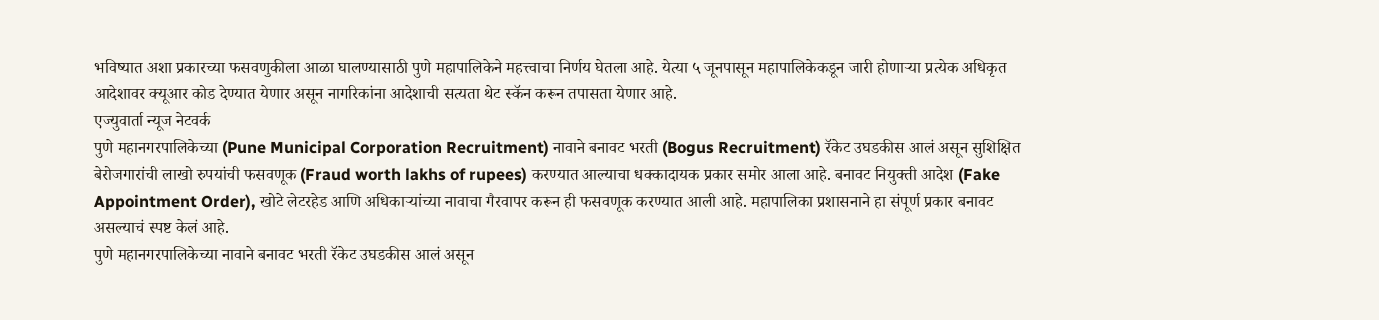भविष्यात अशा प्रकारच्या फसवणुकीला आळा घालण्यासाठी पुणे महापालिकेने महत्त्वाचा निर्णय घेतला आहे. येत्या ५ जूनपासून महापालिकेकडून जारी होणाऱ्या प्रत्येक अधिकृत आदेशावर क्यूआर कोड देण्यात येणार असून नागरिकांना आदेशाची सत्यता थेट स्कॅन करून तपासता येणार आहे.
एज्युवार्ता न्यूज नेटवर्क
पुणे महानगरपालिकेच्या (Pune Municipal Corporation Recruitment) नावाने बनावट भरती (Bogus Recruitment) रॅकेट उघडकीस आलं असून सुशिक्षित बेरोजगारांची लाखो रुपयांची फसवणूक (Fraud worth lakhs of rupees) करण्यात आल्याचा धक्कादायक प्रकार समोर आला आहे. बनावट नियुक्ती आदेश (Fake Appointment Order), खोटे लेटरहेड आणि अधिकाऱ्यांच्या नावाचा गैरवापर करून ही फसवणूक करण्यात आली आहे. महापालिका प्रशासनाने हा संपूर्ण प्रकार बनावट असल्याचं स्पष्ट केलं आहे.
पुणे महानगरपालिकेच्या नावाने बनावट भरती रॅकेट उघडकीस आलं असून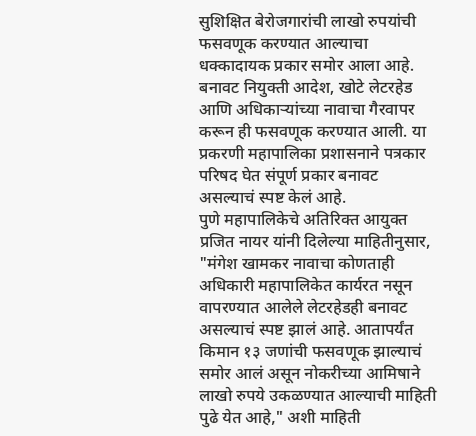सुशिक्षित बेरोजगारांची लाखो रुपयांची फसवणूक करण्यात आल्याचा धक्कादायक प्रकार समोर आला आहे. बनावट नियुक्ती आदेश, खोटे लेटरहेड आणि अधिकाऱ्यांच्या नावाचा गैरवापर करून ही फसवणूक करण्यात आली. या प्रकरणी महापालिका प्रशासनाने पत्रकार परिषद घेत संपूर्ण प्रकार बनावट असल्याचं स्पष्ट केलं आहे.
पुणे महापालिकेचे अतिरिक्त आयुक्त प्रजित नायर यांनी दिलेल्या माहितीनुसार, "मंगेश खामकर नावाचा कोणताही अधिकारी महापालिकेत कार्यरत नसून वापरण्यात आलेले लेटरहेडही बनावट असल्याचं स्पष्ट झालं आहे. आतापर्यंत किमान १३ जणांची फसवणूक झाल्याचं समोर आलं असून नोकरीच्या आमिषाने लाखो रुपये उकळण्यात आल्याची माहिती पुढे येत आहे," अशी माहिती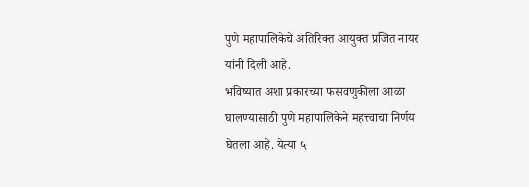पुणे महापालिकेचे अतिरिक्त आयुक्त प्रजित नायर यांनी दिली आहे.
भविष्यात अशा प्रकारच्या फसवणुकीला आळा घालण्यासाठी पुणे महापालिकेने महत्त्वाचा निर्णय घेतला आहे. येत्या ५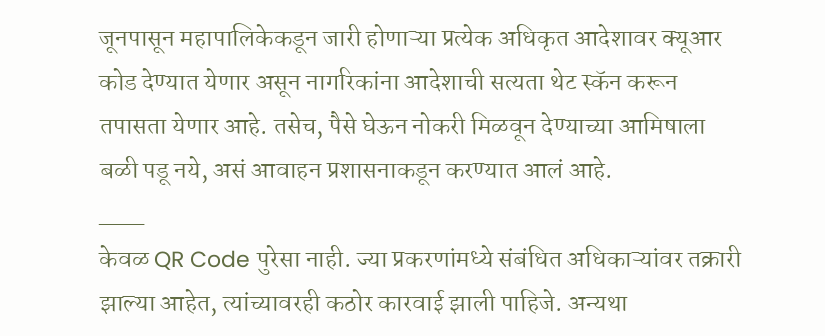जूनपासून महापालिकेकडून जारी होणाऱ्या प्रत्येक अधिकृत आदेशावर क्यूआर कोड देण्यात येणार असून नागरिकांना आदेशाची सत्यता थेट स्कॅन करून तपासता येणार आहे. तसेच, पैसे घेऊन नोकरी मिळवून देण्याच्या आमिषाला बळी पडू नये, असं आवाहन प्रशासनाकडून करण्यात आलं आहे.
___
केवळ QR Code पुरेसा नाही. ज्या प्रकरणांमध्ये संबंधित अधिकाऱ्यांवर तक्रारी झाल्या आहेत, त्यांच्यावरही कठोर कारवाई झाली पाहिजे. अन्यथा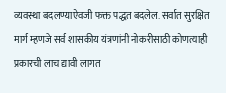व्यवस्था बदलण्याऐवजी फक्त पद्धत बदलेल. सर्वात सुरक्षित मार्ग म्हणजे सर्व शासकीय यंत्रणांनी नोकरीसाठी कोणत्याही प्रकारची लाच द्यावी लागत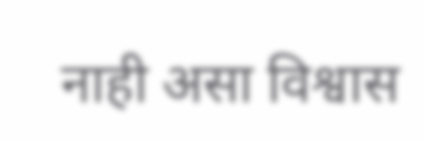नाही असा विश्वास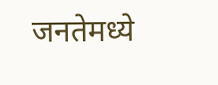जनतेमध्ये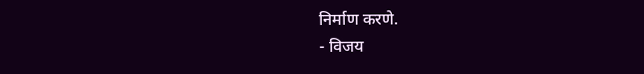निर्माण करणे.
- विजय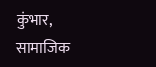कुंभार, सामाजिक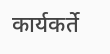कार्यकर्ते